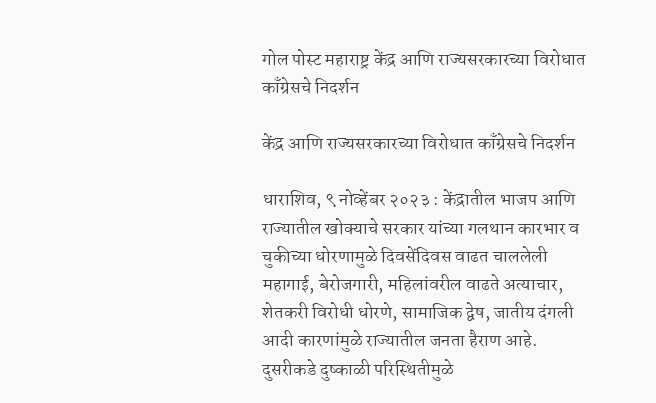गोल पोस्ट महाराष्ट्र केंद्र आणि राज्यसरकारच्या विरोधात काँग्रेसचे निदर्शन

केंद्र आणि राज्यसरकारच्या विरोधात काँग्रेसचे निदर्शन

धाराशिव, ९ नोव्हेंबर २०२३ : केंद्रातील भाजप आणि राज्यातील खोक्याचे सरकार यांच्या गलथान कारभार व चुकीच्या धोरणामुळे दिवसेंदिवस वाढत चाललेली महागाई, बेरोजगारी, महिलांवरील वाढते अत्याचार, शेतकरी विरोधी धोरणे, सामाजिक द्वेष, जातीय दंगली आदी कारणांमुळे राज्यातील जनता हैराण आहे. दुसरीकडे दुष्काळी परिस्थितीमुळे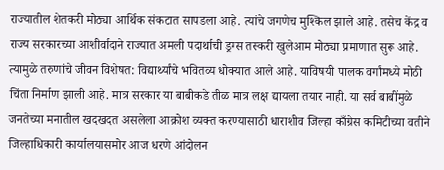राज्यातील शेतकरी मोठ्या आर्थिक संकटात सापडला आहे. त्यांचे जगणेच मुश्किल झाले आहे. तसेच केंद्र व राज्य सरकारच्या आशीर्वादाने राज्यात अमली पदार्थाची ड्रग्स तस्करी खुलेआम मोठ्या प्रमाणात सुरू आहे. त्यामुळे तरुणांचे जीवन विशेषत: विद्यार्थ्यांचे भवितव्य धोक्यात आले आहे. याविषयी पालक वर्गांमध्ये मोठी चिंता निर्माण झाली आहे. मात्र सरकार या बाबीकडे तीळ मात्र लक्ष द्यायला तयार नाही. या सर्व बाबींमुळे जनतेच्या मनातील खदखदत असलेला आक्रोश व्यक्त करण्यासाठी धाराशीव जिल्हा काँग्रेस कमिटीच्या वतीने जिल्हाधिकारी कार्यालयासमोर आज धरणे आंदोलन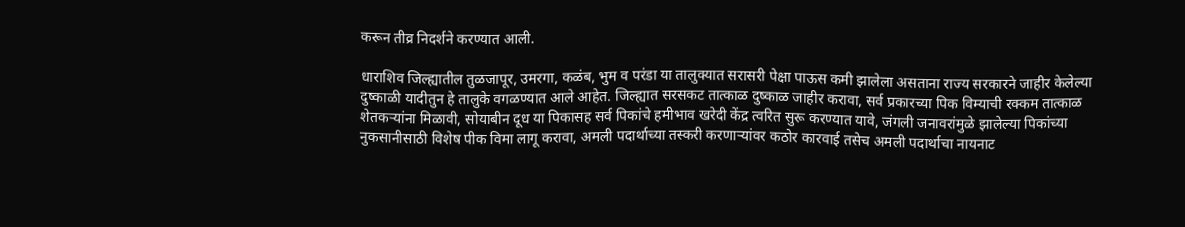करून तीव्र निदर्शने करण्यात आली.

धाराशिव जिल्ह्यातील तुळजापूर, उमरगा, कळंब, भुम व परंडा या तालुक्यात सरासरी पेक्षा पाऊस कमी झालेला असताना राज्य सरकारने जाहीर केलेल्या दुष्काळी यादीतुन हे तालुके वगळण्यात आले आहेत. जिल्ह्यात सरसकट तात्काळ दुष्काळ जाहीर करावा, सर्व प्रकारच्या पिक विम्याची रक्कम तात्काळ शेतकऱ्यांना मिळावी, सोयाबीन दूध या पिकासह सर्व पिकांचे हमीभाव खरेदी केंद्र त्वरित सुरू करण्यात यावे, जंगली जनावरांमुळे झालेल्या पिकांच्या नुकसानीसाठी विशेष पीक विमा लागू करावा, अमली पदार्थाच्या तस्करी करणाऱ्यांवर कठोर कारवाई तसेच अमली पदार्थाचा नायनाट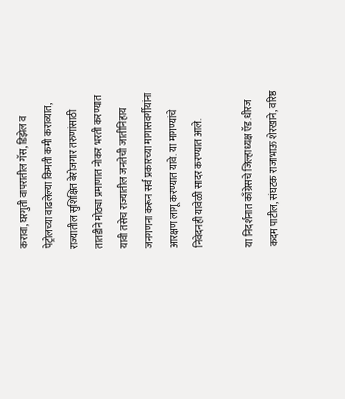करावा, घरगुती वापरातील गॅस, डिझेल व पेट्रोलच्या वाढलेल्या किमती कमी कराव्यात, राज्यातील सुशिक्षित बेरोजगार तरुणांसाठी तातडीने मोठ्या प्रमाणात नोकर भरती करण्यात यावी तसेच राज्यातील जनतेची जातीनिहाय जनगणना करून सर्व प्रकारच्या मागासवर्गीयांना आरक्षण लागू करण्यात यावे. या मागण्यांचे निवेदनही यावेळी सादर करण्यात आले.

या निदर्शनात काँग्रेसचे जिल्हाध्यक्ष ऍड.धीरज कदम पाटील, संघटक राजाभाऊ शेरखाने, वरिष्ठ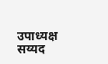उपाध्यक्ष सय्यद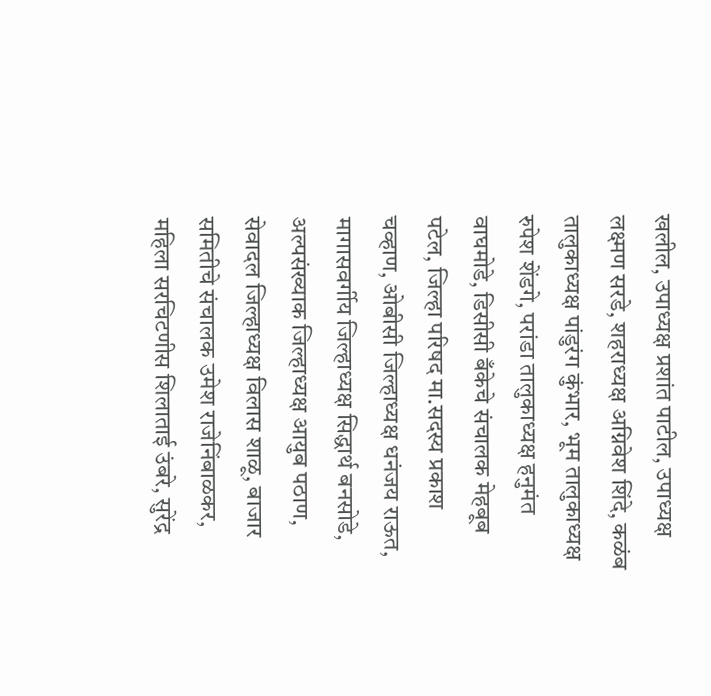खलील, उपाध्यक्ष प्रशांत पाटील, उपाध्यक्ष लक्ष्मण सरडे, शहराध्यक्ष अग्निवेश शिंदे, कळंब तालुकाध्यक्ष पांडुरंग कुंभार, भूम तालुकाध्यक्ष रुपेश शेंडगे, परांडा तालुकाध्यक्ष हनुमंत वाघमोडे, डिसीसी बँकेचे संचालक मेहबूब पटेल, जिल्हा परिषद मा.सदस्य प्रकाश चव्हाण, ओबीसी जिल्हाध्यक्ष धनंजय राऊत, मागासवर्गीय जिल्हाध्यक्ष सिद्धार्थ बनसोडे, अल्पसंख्याक जिल्हाध्यक्ष आयुब पठाण, सेवादल जिल्हाध्यक्ष विलास शाळू, बाजार समितीचे संचालक उमेश राजेनिंबाळकर, महिला सरचिटणीस शिलाताई उंबरे, सुरेंद्र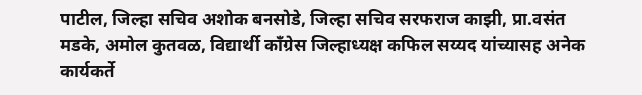पाटील, जिल्हा सचिव अशोक बनसोडे, जिल्हा सचिव सरफराज काझी, प्रा.वसंत मडके, अमोल कुतवळ, विद्यार्थी काँग्रेस जिल्हाध्यक्ष कफिल सय्यद यांच्यासह अनेक कार्यकर्ते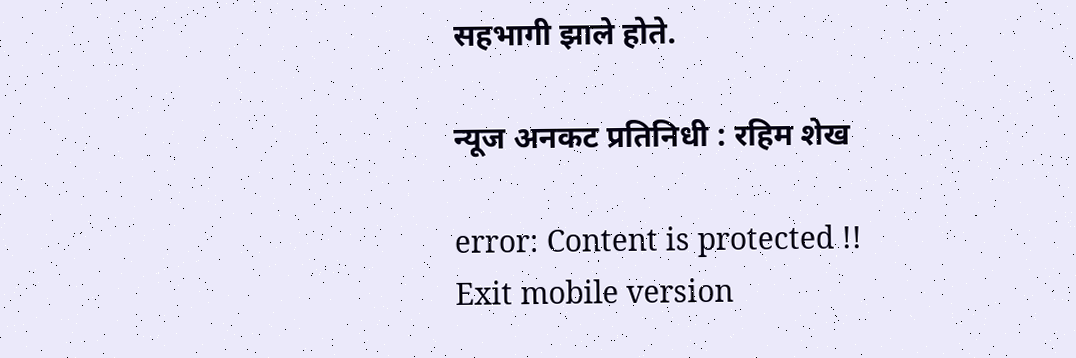सहभागी झाले होते.

न्यूज अनकट प्रतिनिधी : रहिम शेख

error: Content is protected !!
Exit mobile version